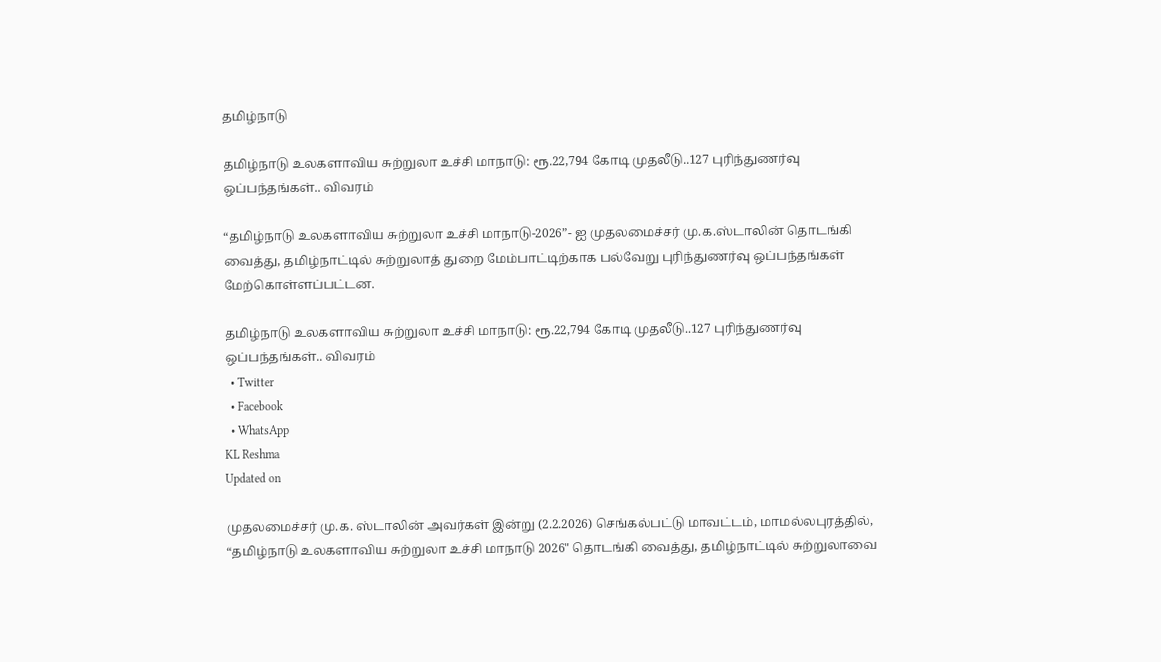தமிழ்நாடு

தமிழ்நாடு உலகளாவிய சுற்றுலா உச்சி மாநாடு: ரூ.22,794 கோடி முதலீடு..127 புரிந்துணர்வு ஒப்பந்தங்கள்.. விவரம்

“தமிழ்நாடு உலகளாவிய சுற்றுலா உச்சி மாநாடு-2026”- ஐ முதலமைச்சர் மு.க.ஸ்டாலின் தொடங்கி வைத்து, தமிழ்நாட்டில் சுற்றுலாத் துறை மேம்பாட்டிற்காக பல்வேறு புரிந்துணர்வு ஒப்பந்தங்கள் மேற்கொள்ளப்பட்டன.

தமிழ்நாடு உலகளாவிய சுற்றுலா உச்சி மாநாடு: ரூ.22,794 கோடி முதலீடு..127 புரிந்துணர்வு ஒப்பந்தங்கள்.. விவரம்
  • Twitter
  • Facebook
  • WhatsApp
KL Reshma
Updated on

முதலமைச்சர் மு.க. ஸ்டாலின் அவர்கள் இன்று (2.2.2026) செங்கல்பட்டு மாவட்டம், மாமல்லபுரத்தில், “தமிழ்நாடு உலகளாவிய சுற்றுலா உச்சி மாநாடு 2026" தொடங்கி வைத்து, தமிழ்நாட்டில் சுற்றுலாவை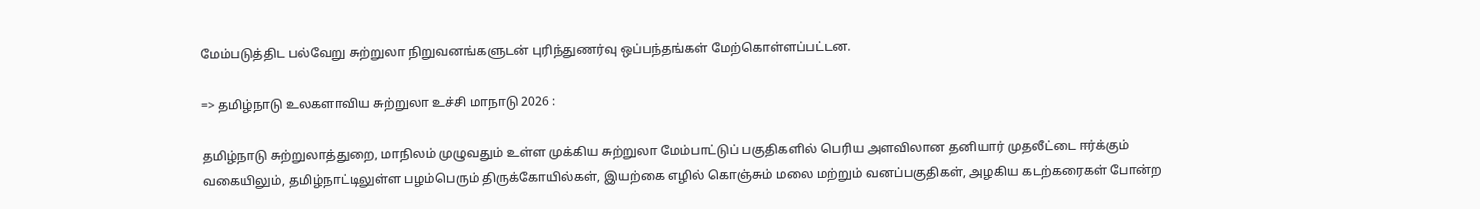மேம்படுத்திட பல்வேறு சுற்றுலா நிறுவனங்களுடன் புரிந்துணர்வு ஒப்பந்தங்கள் மேற்கொள்ளப்பட்டன.

=> தமிழ்நாடு உலகளாவிய சுற்றுலா உச்சி மாநாடு 2026 :

தமிழ்நாடு சுற்றுலாத்துறை, மாநிலம் முழுவதும் உள்ள முக்கிய சுற்றுலா மேம்பாட்டுப் பகுதிகளில் பெரிய அளவிலான தனியார் முதலீட்டை ஈர்க்கும் வகையிலும், தமிழ்நாட்டிலுள்ள பழம்பெரும் திருக்கோயில்கள், இயற்கை எழில் கொஞ்சும் மலை மற்றும் வனப்பகுதிகள், அழகிய கடற்கரைகள் போன்ற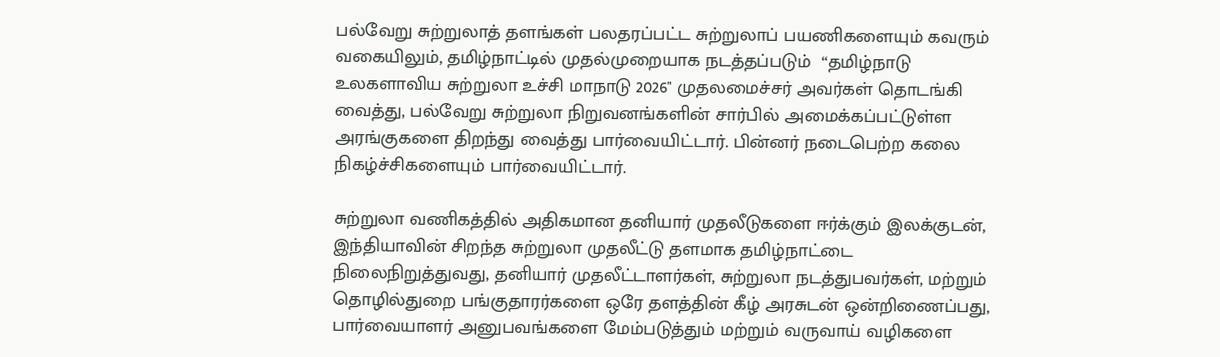பல்வேறு சுற்றுலாத் தளங்கள் பலதரப்பட்ட சுற்றுலாப் பயணிகளையும் கவரும் வகையிலும், தமிழ்நாட்டில் முதல்முறையாக நடத்தப்படும்  “தமிழ்நாடு உலகளாவிய சுற்றுலா உச்சி மாநாடு 2026" முதலமைச்சர் அவர்கள் தொடங்கி வைத்து, பல்வேறு சுற்றுலா நிறுவனங்களின் சார்பில் அமைக்கப்பட்டுள்ள அரங்குகளை திறந்து வைத்து பார்வையிட்டார். பின்னர் நடைபெற்ற கலை நிகழ்ச்சிகளையும் பார்வையிட்டார்.

சுற்றுலா வணிகத்தில் அதிகமான தனியார் முதலீடுகளை ஈர்க்கும் இலக்குடன், இந்தியாவின் சிறந்த சுற்றுலா முதலீட்டு தளமாக தமிழ்நாட்டை நிலைநிறுத்துவது, தனியார் முதலீட்டாளர்கள், சுற்றுலா நடத்துபவர்கள், மற்றும் தொழில்துறை பங்குதாரர்களை ஒரே தளத்தின் கீழ் அரசுடன் ஒன்றிணைப்பது, பார்வையாளர் அனுபவங்களை மேம்படுத்தும் மற்றும் வருவாய் வழிகளை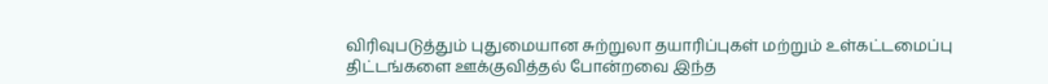விரிவுபடுத்தும் புதுமையான சுற்றுலா தயாரிப்புகள் மற்றும் உள்கட்டமைப்பு திட்டங்களை ஊக்குவித்தல் போன்றவை இந்த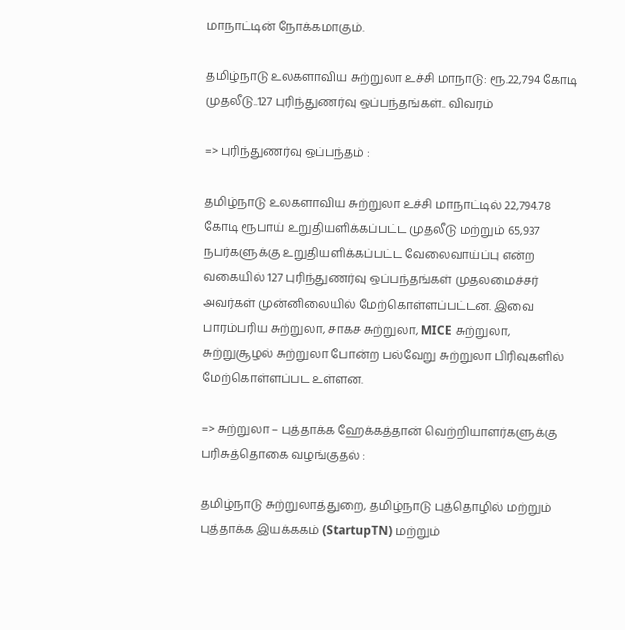மாநாட்டின் நோக்கமாகும்.

தமிழ்நாடு உலகளாவிய சுற்றுலா உச்சி மாநாடு: ரூ.22,794 கோடி முதலீடு..127 புரிந்துணர்வு ஒப்பந்தங்கள்.. விவரம்

=> புரிந்துணர்வு ஒப்பந்தம் :

தமிழ்நாடு உலகளாவிய சுற்றுலா உச்சி மாநாட்டில் 22,794.78 கோடி ரூபாய் உறுதியளிக்கப்பட்ட முதலீடு மற்றும் 65,937 நபர்களுக்கு உறுதியளிக்கப்பட்ட வேலைவாய்ப்பு என்ற வகையில் 127 புரிந்துணர்வு ஒப்பந்தங்கள் முதலமைச்சர் அவர்கள் முன்னிலையில் மேற்கொள்ளப்பட்டன. இவை  பாரம்பரிய சுற்றுலா, சாகச சுற்றுலா, MICE சுற்றுலா, சுற்றுசூழல் சுற்றுலா போன்ற பல்வேறு சுற்றுலா பிரிவுகளில் மேற்கொள்ளப்பட உள்ளன.

=> சுற்றுலா – புத்தாக்க ஹேக்கத்தான் வெற்றியாளர்களுக்கு பரிசுத்தொகை வழங்குதல் :

தமிழ்நாடு சுற்றுலாத்துறை, தமிழ்நாடு புத்தொழில் மற்றும்  புத்தாக்க இயக்ககம் (StartupTN) மற்றும்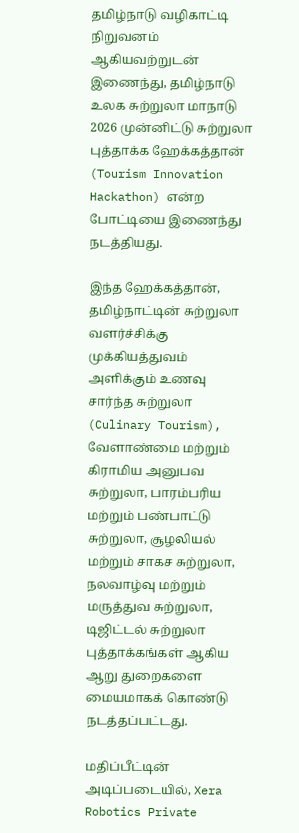தமிழ்நாடு வழிகாட்டி நிறுவனம்  ஆகியவற்றுடன் இணைந்து, தமிழ்நாடு உலக சுற்றுலா மாநாடு 2026 முன்னிட்டு சுற்றுலா புத்தாக்க ஹேக்கத்தான் (Tourism Innovation Hackathon) என்ற போட்டியை இணைந்து நடத்தியது.

இந்த ஹேக்கத்தான், தமிழ்நாட்டின் சுற்றுலா வளர்ச்சிக்கு முக்கியத்துவம் அளிக்கும் உணவு சார்ந்த சுற்றுலா (Culinary Tourism), வேளாண்மை மற்றும் கிராமிய அனுபவ சுற்றுலா, பாரம்பரிய மற்றும் பண்பாட்டு சுற்றுலா, சூழலியல் மற்றும் சாகச சுற்றுலா, நலவாழ்வு மற்றும் மருத்துவ சுற்றுலா, டிஜிட்டல் சுற்றுலா புத்தாக்கங்கள் ஆகிய ஆறு துறைகளை மையமாகக் கொண்டு நடத்தப்பட்டது.

மதிப்பீட்டின் அடிப்படையில், Xera Robotics Private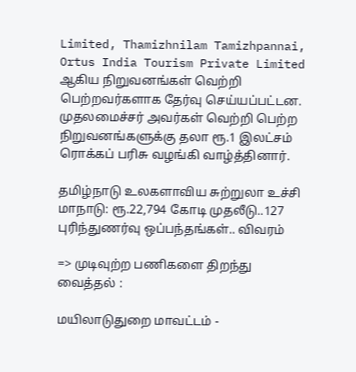Limited, Thamizhnilam Tamizhpannai, Ortus India Tourism Private Limited ஆகிய நிறுவனங்கள் வெற்றி பெற்றவர்களாக தேர்வு செய்யப்பட்டன. முதலமைச்சர் அவர்கள் வெற்றி பெற்ற நிறுவனங்களுக்கு தலா ரூ.1 இலட்சம் ரொக்கப் பரிசு வழங்கி வாழ்த்தினார்.

தமிழ்நாடு உலகளாவிய சுற்றுலா உச்சி மாநாடு: ரூ.22,794 கோடி முதலீடு..127 புரிந்துணர்வு ஒப்பந்தங்கள்.. விவரம்

=> முடிவுற்ற பணிகளை திறந்து வைத்தல் :

மயிலாடுதுறை மாவட்டம் -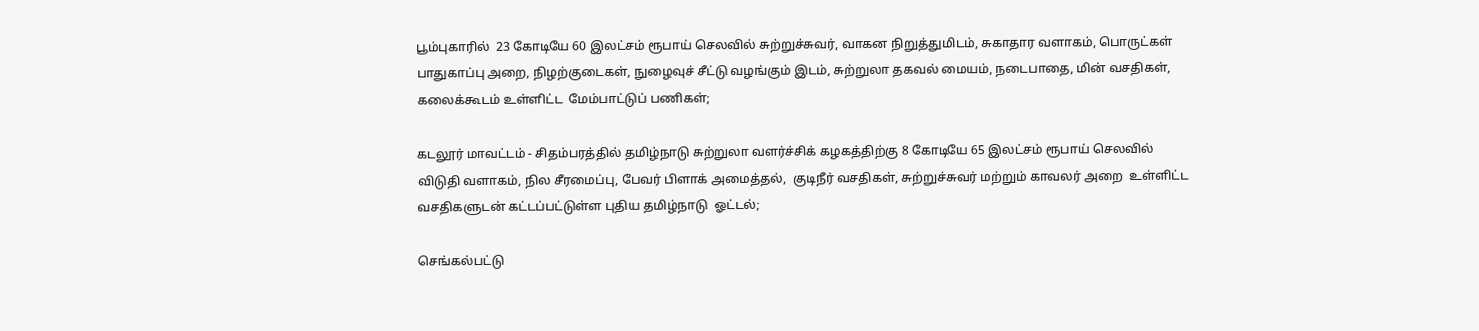பூம்புகாரில்  23 கோடியே 60 இலட்சம் ரூபாய் செலவில் சுற்றுச்சுவர், வாகன நிறுத்துமிடம், சுகாதார வளாகம், பொருட்கள் பாதுகாப்பு அறை, நிழற்குடைகள், நுழைவுச் சீட்டு வழங்கும் இடம், சுற்றுலா தகவல் மையம், நடைபாதை, மின் வசதிகள், கலைக்கூடம் உள்ளிட்ட  மேம்பாட்டுப் பணிகள்;

கடலூர் மாவட்டம் - சிதம்பரத்தில் தமிழ்நாடு சுற்றுலா வளர்ச்சிக் கழகத்திற்கு 8 கோடியே 65 இலட்சம் ரூபாய் செலவில் விடுதி வளாகம், நில சீரமைப்பு, பேவர் பிளாக் அமைத்தல்,  குடிநீர் வசதிகள், சுற்றுச்சுவர் மற்றும் காவலர் அறை  உள்ளிட்ட வசதிகளுடன் கட்டப்பட்டுள்ள புதிய தமிழ்நாடு  ஓட்டல்;

செங்கல்பட்டு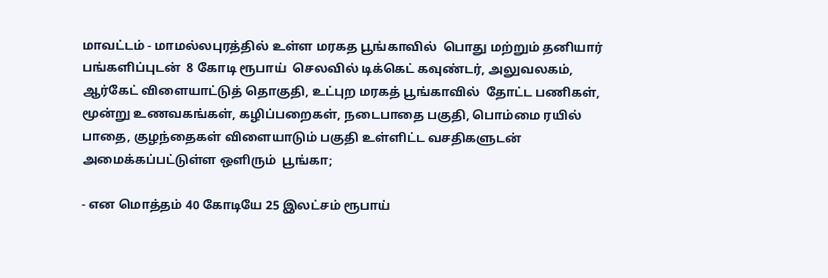மாவட்டம் - மாமல்லபுரத்தில் உள்ள மரகத பூங்காவில்  பொது மற்றும் தனியார்  பங்களிப்புடன்  8 கோடி ரூபாய்  செலவில் டிக்கெட் கவுண்டர், அலுவலகம், ஆர்கேட் விளையாட்டுத் தொகுதி, உட்புற மரகத் பூங்காவில்  தோட்ட பணிகள், மூன்று உணவகங்கள், கழிப்பறைகள், நடைபாதை பகுதி, பொம்மை ரயில் பாதை, குழந்தைகள் விளையாடும் பகுதி உள்ளிட்ட வசதிகளுடன் அமைக்கப்பட்டுள்ள ஒளிரும்  பூங்கா;

- என மொத்தம் 40 கோடியே 25 இலட்சம் ரூபாய்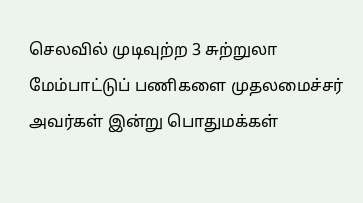செலவில் முடிவுற்ற 3 சுற்றுலா மேம்பாட்டுப் பணிகளை முதலமைச்சர் அவர்கள் இன்று பொதுமக்கள்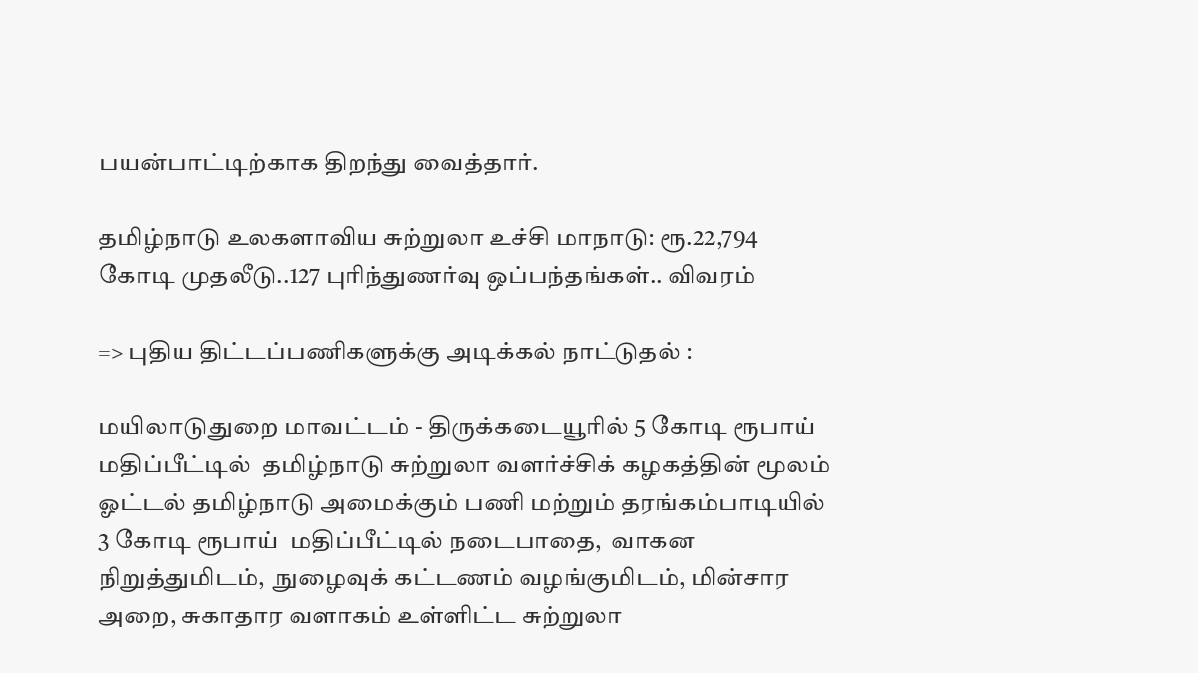பயன்பாட்டிற்காக திறந்து வைத்தார்.

தமிழ்நாடு உலகளாவிய சுற்றுலா உச்சி மாநாடு: ரூ.22,794 கோடி முதலீடு..127 புரிந்துணர்வு ஒப்பந்தங்கள்.. விவரம்

=> புதிய திட்டப்பணிகளுக்கு அடிக்கல் நாட்டுதல் :

மயிலாடுதுறை மாவட்டம் - திருக்கடையூரில் 5 கோடி ரூபாய் மதிப்பீட்டில்  தமிழ்நாடு சுற்றுலா வளர்ச்சிக் கழகத்தின் மூலம்  ஓட்டல் தமிழ்நாடு அமைக்கும் பணி மற்றும் தரங்கம்பாடியில் 3 கோடி ரூபாய்  மதிப்பீட்டில் நடைபாதை,  வாகன நிறுத்துமிடம்,  நுழைவுக் கட்டணம் வழங்குமிடம், மின்சார அறை, சுகாதார வளாகம் உள்ளிட்ட சுற்றுலா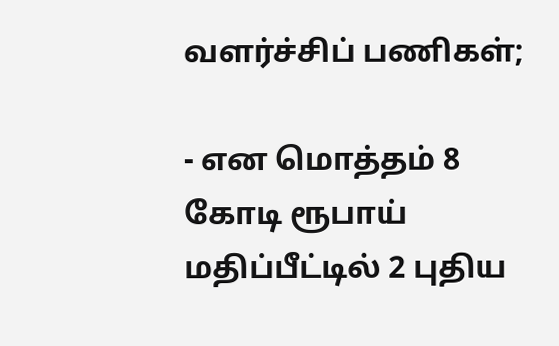வளர்ச்சிப் பணிகள்;

- என மொத்தம் 8 கோடி ரூபாய் மதிப்பீட்டில் 2 புதிய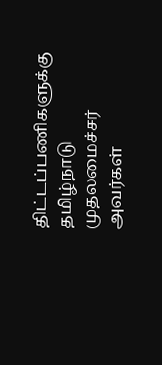திட்டப்பணிகளுக்கு தமிழ்நாடு முதலமைச்சர் அவர்கள்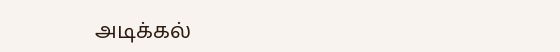அடிக்கல்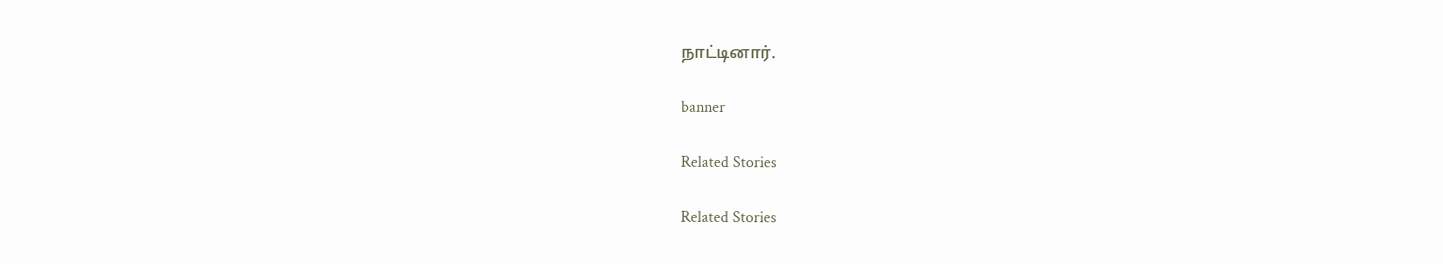நாட்டினார்.

banner

Related Stories

Related Stories